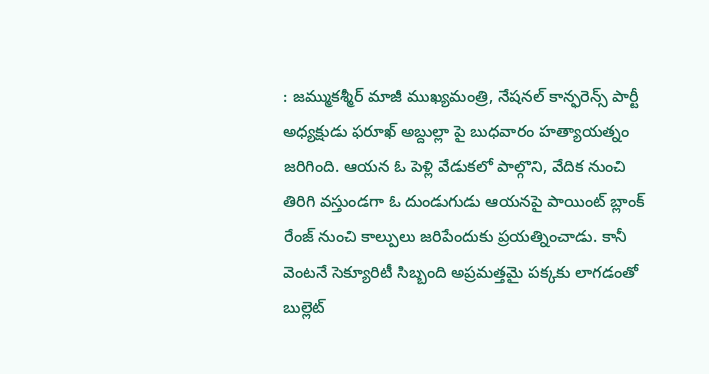: జమ్ముకశ్మీర్ మాజీ ముఖ్యమంత్రి, నేషనల్ కాన్ఫరెన్స్ పార్టీ అధ్యక్షుడు ఫరూఖ్ అబ్దుల్లా పై బుధవారం హత్యాయత్నం జరిగింది. ఆయన ఓ పెళ్లి వేడుకలో పాల్గొని, వేదిక నుంచి తిరిగి వస్తుండగా ఓ దుండుగుడు ఆయనపై పాయింట్ బ్లాంక్ రేంజ్ నుంచి కాల్పులు జరిపేందుకు ప్రయత్నించాడు. కానీ వెంటనే సెక్యూరిటీ సిబ్బంది అప్రమత్తమై పక్కకు లాగడంతో బుల్లెట్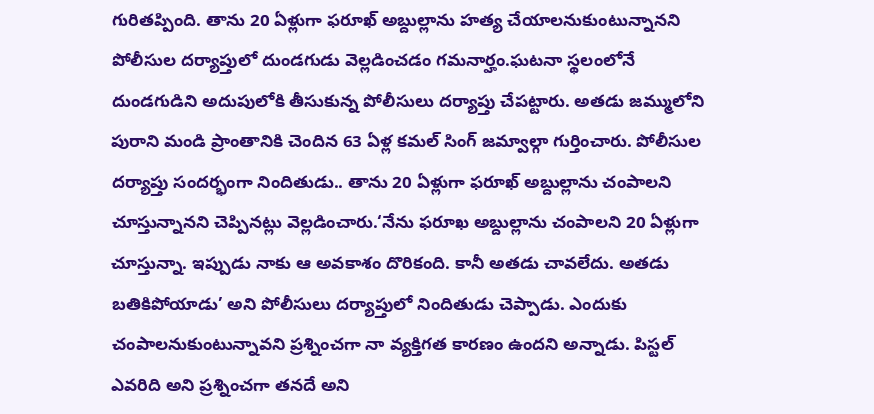గురితప్పింది. తాను 20 ఏళ్లుగా ఫరూఖ్ అబ్దుల్లాను హత్య చేయాలనుకుంటున్నానని పోలీసుల దర్యాప్తులో దుండగుడు వెల్లడించడం గమనార్హం.ఘటనా స్థలంలోనే దుండగుడిని అదుపులోకి తీసుకున్న పోలీసులు దర్యాప్తు చేపట్టారు. అతడు జమ్ములోని పురాని మండి ప్రాంతానికి చెందిన 63 ఏళ్ల కమల్ సింగ్ జమ్వాల్గా గుర్తించారు. పోలీసుల దర్యాప్తు సందర్భంగా నిందితుడు.. తాను 20 ఏళ్లుగా ఫరూఖ్ అబ్దుల్లాను చంపాలని చూస్తున్నానని చెప్పినట్లు వెల్లడించారు.‘నేను ఫరూఖ అబ్దుల్లాను చంపాలని 20 ఏళ్లుగా చూస్తున్నా. ఇప్పుడు నాకు ఆ అవకాశం దొరికంది. కానీ అతడు చావలేదు. అతడు బతికిపోయాడు’ అని పోలీసులు దర్యాప్తులో నిందితుడు చెప్పాడు. ఎందుకు చంపాలనుకుంటున్నావని ప్రశ్నించగా నా వ్యక్తిగత కారణం ఉందని అన్నాడు. పిస్టల్ ఎవరిది అని ప్రశ్నించగా తనదే అని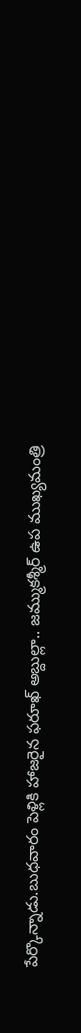పేర్కొన్నాడు.బుధవారం పెళ్లికి హాజరైన ఫరూఖ్ అబ్దుల్లా.. జమ్ముకశ్మీర్ ఉప ముఖ్యమంత్రి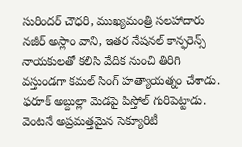సురిందర్ చౌధరి, ముఖ్యమంత్రి సలహాదారు నజీర్ అస్లాం వాని, ఇతర నేషనల్ కాన్ఫరెన్స్ నాయకులతో కలిసి వేదిక నుంచి తిరిగి వస్తుండగా కమల్ సింగ్ హత్యాయత్నం చేశాడు. ఫరూక్ అబ్దుల్లా మెడపై పిస్తోల్ గురిపెట్టాడు. వెంటనే అప్రమత్తమైన సెక్యూరిటీ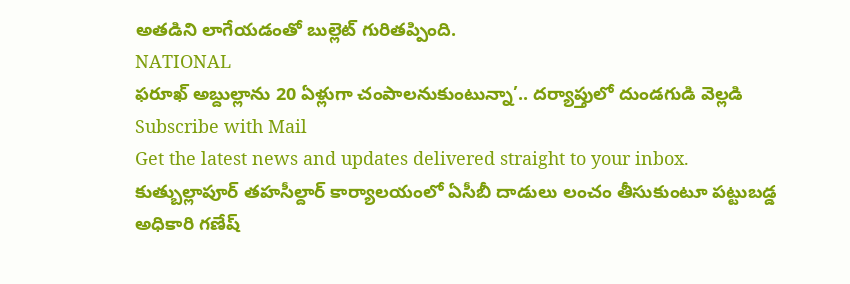అతడిని లాగేయడంతో బుల్లెట్ గురితప్పింది.
NATIONAL
ఫరూఖ్ అబ్దుల్లాను 20 ఏళ్లుగా చంపాలనుకుంటున్నా’.. దర్యాప్తులో దుండగుడి వెల్లడి
Subscribe with Mail
Get the latest news and updates delivered straight to your inbox.
కుత్బుల్లాపూర్ తహసీల్దార్ కార్యాలయంలో ఏసీబీ దాడులు లంచం తీసుకుంటూ పట్టుబడ్డ అధికారి గణేష్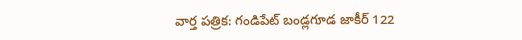వార్త పత్రిక: గండిపేట్ బండ్లగూడ జాకీర్ 122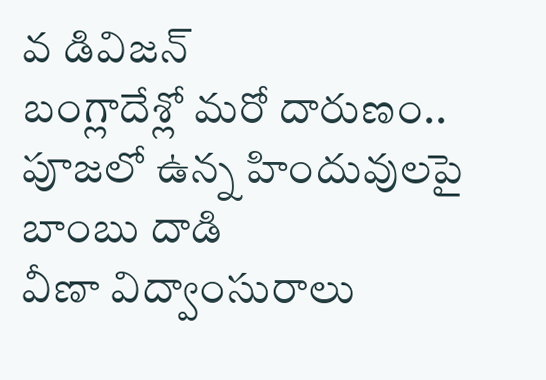వ డివిజన్
బంగ్లాదేశ్లో మరో దారుణం.. పూజలో ఉన్న హిందువులపై బాంబు దాడి
వీణా విద్వాంసురాలు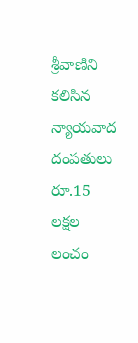శ్రీవాణిని కలిసిన న్యాయవాద దంపతులు
రూ.15 లక్షల లంచం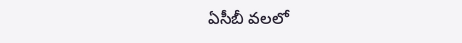ఏసీబీ వలలో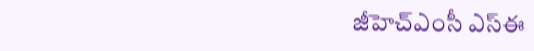జీహెచ్ఎంసీ ఎస్ఈ